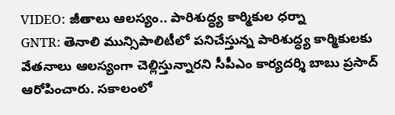VIDEO: జీతాలు ఆలస్యం.. పారిశుద్ధ్య కార్మికుల ధర్నా
GNTR: తెనాలి మున్సిపాలిటీలో పనిచేస్తున్న పారిశుద్ధ్య కార్మికులకు వేతనాలు ఆలస్యంగా చెల్లిస్తున్నారని సీపీఎం కార్యదర్శి బాబు ప్రసాద్ ఆరోపించారు. సకాలంలో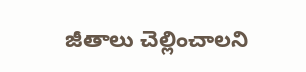జీతాలు చెల్లించాలని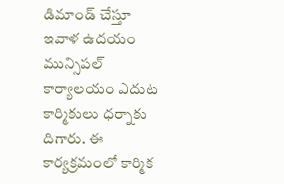డిమాండ్ చేస్తూ ఇవాళ ఉదయం మున్సిపల్ కార్యాలయం ఎదుట కార్మికులు ధర్నాకు దిగారు. ఈ కార్యక్రమంలో కార్మిక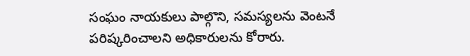సంఘం నాయకులు పాల్గొని, సమస్యలను వెంటనే పరిష్కరించాలని అధికారులను కోరారు.